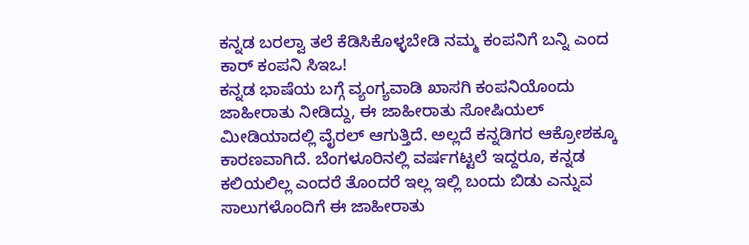ಕನ್ನಡ ಬರಲ್ವಾ ತಲೆ ಕೆಡಿಸಿಕೊಳ್ಳಬೇಡಿ ನಮ್ಮ ಕಂಪನಿಗೆ ಬನ್ನಿ ಎಂದ ಕಾರ್ ಕಂಪನಿ ಸಿಇಒ!
ಕನ್ನಡ ಭಾಷೆಯ ಬಗ್ಗೆ ವ್ಯಂಗ್ಯವಾಡಿ ಖಾಸಗಿ ಕಂಪನಿಯೊಂದು ಜಾಹೀರಾತು ನೀಡಿದ್ದು, ಈ ಜಾಹೀರಾತು ಸೋಷಿಯಲ್ ಮೀಡಿಯಾದಲ್ಲಿ ವೈರಲ್ ಆಗುತ್ತಿದೆ. ಅಲ್ಲದೆ ಕನ್ನಡಿಗರ ಆಕ್ರೋಶಕ್ಕೂ ಕಾರಣವಾಗಿದೆ. ಬೆಂಗಳೂರಿನಲ್ಲಿ ವರ್ಷಗಟ್ಟಲೆ ಇದ್ದರೂ, ಕನ್ನಡ ಕಲಿಯಲಿಲ್ಲ ಎಂದರೆ ತೊಂದರೆ ಇಲ್ಲ ಇಲ್ಲಿ ಬಂದು ಬಿಡು ಎನ್ನುವ ಸಾಲುಗಳೊಂದಿಗೆ ಈ ಜಾಹೀರಾತು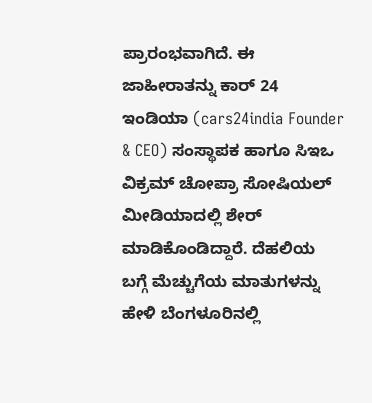ಪ್ರಾರಂಭವಾಗಿದೆ. ಈ ಜಾಹೀರಾತನ್ನು ಕಾರ್ 24 ಇಂಡಿಯಾ (cars24india Founder & CEO) ಸಂಸ್ಥಾಪಕ ಹಾಗೂ ಸಿಇಒ ವಿಕ್ರಮ್ ಚೋಪ್ರಾ ಸೋಷಿಯಲ್ ಮೀಡಿಯಾದಲ್ಲಿ ಶೇರ್ ಮಾಡಿಕೊಂಡಿದ್ದಾರೆ. ದೆಹಲಿಯ ಬಗ್ಗೆ ಮೆಚ್ಚುಗೆಯ ಮಾತುಗಳನ್ನು ಹೇಳಿ ಬೆಂಗಳೂರಿನಲ್ಲಿ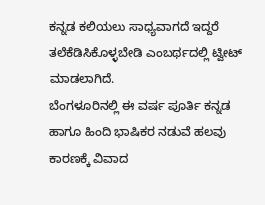ಕನ್ನಡ ಕಲಿಯಲು ಸಾಧ್ಯವಾಗದೆ ಇದ್ದರೆ ತಲೆಕೆಡಿಸಿಕೊಳ್ಳಬೇಡಿ ಎಂಬರ್ಥದಲ್ಲಿ ಟ್ವೀಟ್ ಮಾಡಲಾಗಿದೆ.
ಬೆಂಗಳೂರಿನಲ್ಲಿ ಈ ವರ್ಷ ಪೂರ್ತಿ ಕನ್ನಡ ಹಾಗೂ ಹಿಂದಿ ಭಾಷಿಕರ ನಡುವೆ ಹಲವು ಕಾರಣಕ್ಕೆ ವಿವಾದ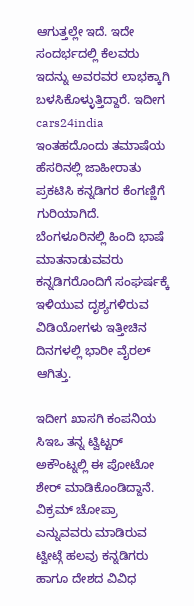ಆಗುತ್ತಲ್ಲೇ ಇದೆ. ಇದೇ ಸಂದರ್ಭದಲ್ಲಿ ಕೆಲವರು ಇದನ್ನು ಅವರವರ ಲಾಭಕ್ಕಾಗಿ ಬಳಸಿಕೊಳ್ಳುತ್ತಿದ್ದಾರೆ. ಇದೀಗ cars24india ಇಂತಹದೊಂದು ತಮಾಷೆಯ ಹೆಸರಿನಲ್ಲಿ ಜಾಹೀರಾತು ಪ್ರಕಟಿಸಿ ಕನ್ನಡಿಗರ ಕೆಂಗಣ್ಣಿಗೆ ಗುರಿಯಾಗಿದೆ. ಬೆಂಗಳೂರಿನಲ್ಲಿ ಹಿಂದಿ ಭಾಷೆ ಮಾತನಾಡುವವರು ಕನ್ನಡಿಗರೊಂದಿಗೆ ಸಂಘರ್ಷಕ್ಕೆ ಇಳಿಯುವ ದೃಶ್ಯಗಳಿರುವ ವಿಡಿಯೋಗಳು ಇತ್ತೀಚಿನ ದಿನಗಳಲ್ಲಿ ಭಾರೀ ವೈರಲ್ ಆಗಿತ್ತು.

ಇದೀಗ ಖಾಸಗಿ ಕಂಪನಿಯ ಸಿಇಒ ತನ್ನ ಟ್ವಿಟ್ಟರ್ ಅಕೌಂಟ್ನಲ್ಲಿ ಈ ಪೋಟೋ ಶೇರ್ ಮಾಡಿಕೊಂಡಿದ್ದಾನೆ. ವಿಕ್ರಮ್ ಚೋಪ್ರಾ ಎನ್ನುವವರು ಮಾಡಿರುವ ಟ್ವೀಟ್ಗೆ ಹಲವು ಕನ್ನಡಿಗರು ಹಾಗೂ ದೇಶದ ವಿವಿಧ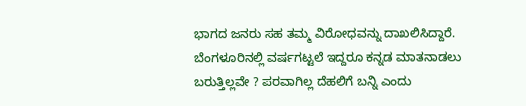ಭಾಗದ ಜನರು ಸಹ ತಮ್ಮ ವಿರೋಧವನ್ನು ದಾಖಲಿಸಿದ್ದಾರೆ. ಬೆಂಗಳೂರಿನಲ್ಲಿ ವರ್ಷಗಟ್ಟಲೆ ಇದ್ದರೂ ಕನ್ನಡ ಮಾತನಾಡಲು ಬರುತ್ತಿಲ್ಲವೇ ? ಪರವಾಗಿಲ್ಲ ದೆಹಲಿಗೆ ಬನ್ನಿ ಎಂದು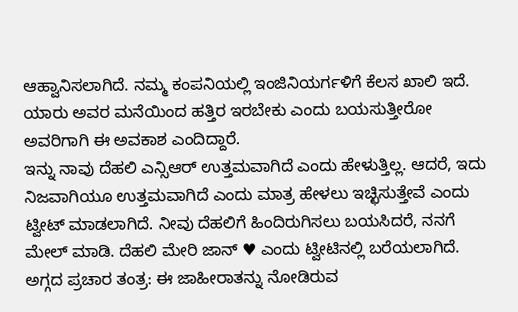ಆಹ್ವಾನಿಸಲಾಗಿದೆ. ನಮ್ಮ ಕಂಪನಿಯಲ್ಲಿ ಇಂಜಿನಿಯರ್ಗಳಿಗೆ ಕೆಲಸ ಖಾಲಿ ಇದೆ. ಯಾರು ಅವರ ಮನೆಯಿಂದ ಹತ್ತಿರ ಇರಬೇಕು ಎಂದು ಬಯಸುತ್ತೀರೋ ಅವರಿಗಾಗಿ ಈ ಅವಕಾಶ ಎಂದಿದ್ದಾರೆ.
ಇನ್ನು ನಾವು ದೆಹಲಿ ಎನ್ಸಿಆರ್ ಉತ್ತಮವಾಗಿದೆ ಎಂದು ಹೇಳುತ್ತಿಲ್ಲ. ಆದರೆ, ಇದು ನಿಜವಾಗಿಯೂ ಉತ್ತಮವಾಗಿದೆ ಎಂದು ಮಾತ್ರ ಹೇಳಲು ಇಚ್ಛಿಸುತ್ತೇವೆ ಎಂದು ಟ್ವೀಟ್ ಮಾಡಲಾಗಿದೆ. ನೀವು ದೆಹಲಿಗೆ ಹಿಂದಿರುಗಿಸಲು ಬಯಸಿದರೆ, ನನಗೆ ಮೇಲ್ ಮಾಡಿ. ದೆಹಲಿ ಮೇರಿ ಜಾನ್ ♥ ಎಂದು ಟ್ವೀಟಿನಲ್ಲಿ ಬರೆಯಲಾಗಿದೆ.
ಅಗ್ಗದ ಪ್ರಚಾರ ತಂತ್ರ: ಈ ಜಾಹೀರಾತನ್ನು ನೋಡಿರುವ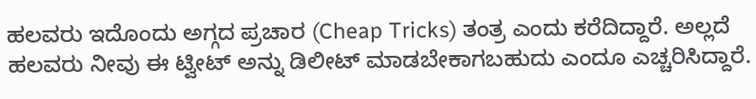ಹಲವರು ಇದೊಂದು ಅಗ್ಗದ ಪ್ರಚಾರ (Cheap Tricks) ತಂತ್ರ ಎಂದು ಕರೆದಿದ್ದಾರೆ. ಅಲ್ಲದೆ ಹಲವರು ನೀವು ಈ ಟ್ವೀಟ್ ಅನ್ನು ಡಿಲೀಟ್ ಮಾಡಬೇಕಾಗಬಹುದು ಎಂದೂ ಎಚ್ಚರಿಸಿದ್ದಾರೆ.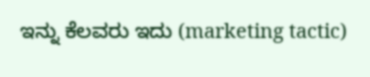ಇನ್ನು ಕೆಲವರು ಇದು (marketing tactic)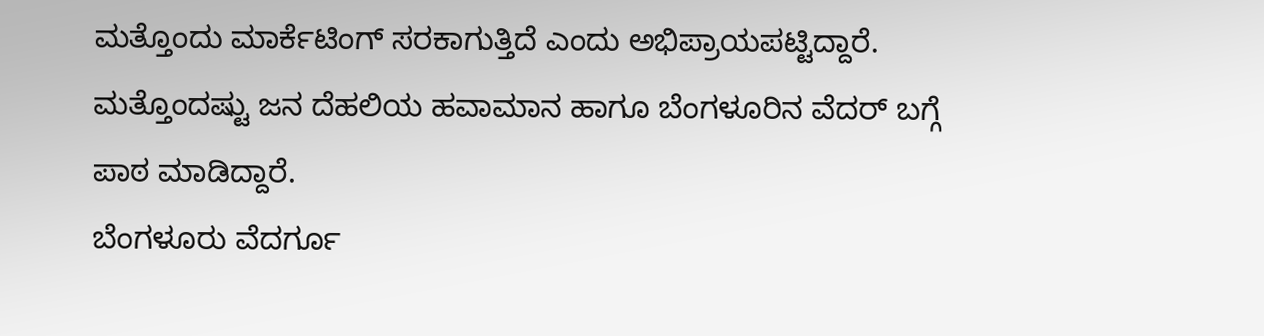ಮತ್ತೊಂದು ಮಾರ್ಕೆಟಿಂಗ್ ಸರಕಾಗುತ್ತಿದೆ ಎಂದು ಅಭಿಪ್ರಾಯಪಟ್ಟಿದ್ದಾರೆ. ಮತ್ತೊಂದಷ್ಟು ಜನ ದೆಹಲಿಯ ಹವಾಮಾನ ಹಾಗೂ ಬೆಂಗಳೂರಿನ ವೆದರ್ ಬಗ್ಗೆ ಪಾಠ ಮಾಡಿದ್ದಾರೆ.
ಬೆಂಗಳೂರು ವೆದರ್ಗೂ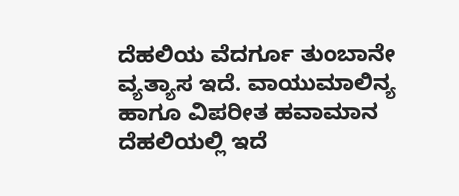ದೆಹಲಿಯ ವೆದರ್ಗೂ ತುಂಬಾನೇ ವ್ಯತ್ಯಾಸ ಇದೆ. ವಾಯುಮಾಲಿನ್ಯ ಹಾಗೂ ವಿಪರೀತ ಹವಾಮಾನ ದೆಹಲಿಯಲ್ಲಿ ಇದೆ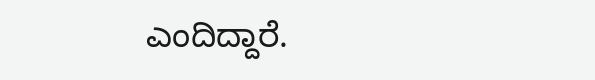ಎಂದಿದ್ದಾರೆ.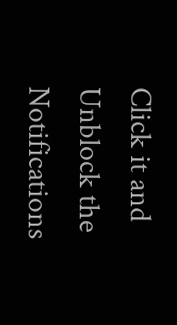Click it and Unblock the Notifications